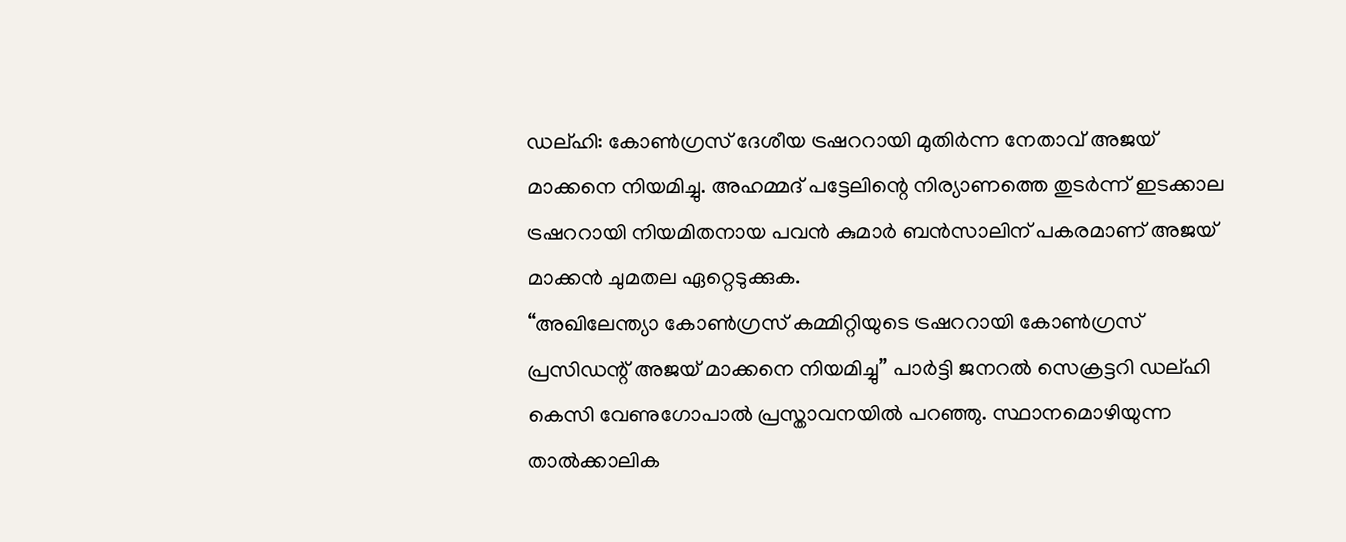ഡല്ഹി: കോൺഗ്രസ് ദേശീയ ട്രഷററായി മുതിർന്ന നേതാവ് അജയ് മാക്കനെ നിയമിച്ചു. അഹമ്മദ് പട്ടേലിന്റെ നിര്യാണത്തെ തുടർന്ന് ഇടക്കാല ട്രഷററായി നിയമിതനായ പവൻ കുമാർ ബൻസാലിന് പകരമാണ് അജയ് മാക്കൻ ചുമതല ഏറ്റെടുക്കുക.
“അഖിലേന്ത്യാ കോൺഗ്രസ് കമ്മിറ്റിയുടെ ട്രഷററായി കോൺഗ്രസ് പ്രസിഡന്റ് അജയ് മാക്കനെ നിയമിച്ചു” പാർട്ടി ജനറൽ സെക്രട്ടറി ഡല്ഹി
കെസി വേണുഗോപാൽ പ്രസ്താവനയിൽ പറഞ്ഞു. സ്ഥാനമൊഴിയുന്ന താൽക്കാലിക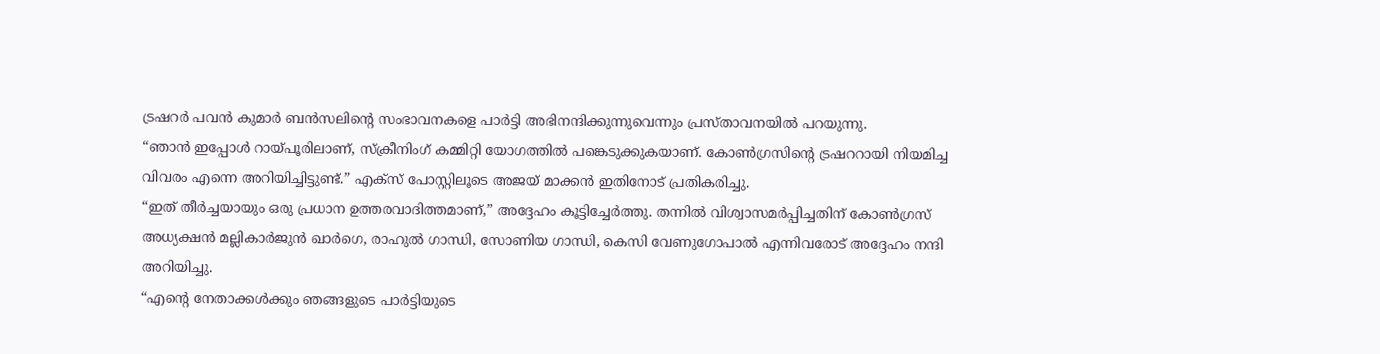ട്രഷറർ പവൻ കുമാർ ബൻസലിന്റെ സംഭാവനകളെ പാർട്ടി അഭിനന്ദിക്കുന്നുവെന്നും പ്രസ്താവനയിൽ പറയുന്നു.
“ഞാൻ ഇപ്പോൾ റായ്പൂരിലാണ്, സ്ക്രീനിംഗ് കമ്മിറ്റി യോഗത്തിൽ പങ്കെടുക്കുകയാണ്. കോൺഗ്രസിന്റെ ട്രഷററായി നിയമിച്ച വിവരം എന്നെ അറിയിച്ചിട്ടുണ്ട്.” എക്സ് പോസ്റ്റിലൂടെ അജയ് മാക്കൻ ഇതിനോട് പ്രതികരിച്ചു.
“ഇത് തീർച്ചയായും ഒരു പ്രധാന ഉത്തരവാദിത്തമാണ്,” അദ്ദേഹം കൂട്ടിച്ചേർത്തു. തന്നിൽ വിശ്വാസമർപ്പിച്ചതിന് കോൺഗ്രസ് അധ്യക്ഷൻ മല്ലികാർജുൻ ഖാർഗെ, രാഹുൽ ഗാന്ധി, സോണിയ ഗാന്ധി, കെസി വേണുഗോപാൽ എന്നിവരോട് അദ്ദേഹം നന്ദി അറിയിച്ചു.
“എന്റെ നേതാക്കൾക്കും ഞങ്ങളുടെ പാർട്ടിയുടെ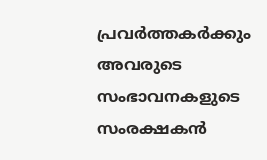പ്രവർത്തകർക്കും അവരുടെ സംഭാവനകളുടെ സംരക്ഷകൻ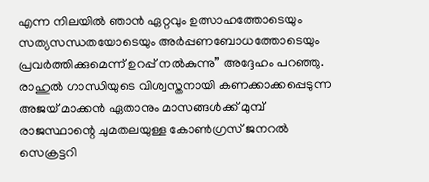എന്ന നിലയിൽ ഞാൻ ഏറ്റവും ഉത്സാഹത്തോടെയും സത്യസന്ധതയോടെയും അർപ്പണബോധത്തോടെയും പ്രവർത്തിക്കുമെന്ന് ഉറപ്പ് നൽകുന്നു” അദ്ദേഹം പറഞ്ഞു.
രാഹുൽ ഗാന്ധിയുടെ വിശ്വസ്തനായി കണക്കാക്കപ്പെടുന്ന അജയ് മാക്കൻ ഏതാനും മാസങ്ങൾക്ക് മുമ്പ് രാജസ്ഥാന്റെ ചുമതലയുള്ള കോൺഗ്രസ് ജനറൽ സെക്രട്ടറി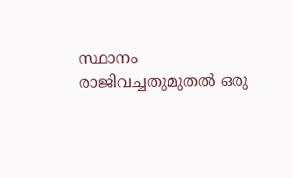സ്ഥാനം രാജിവച്ചതുമുതൽ ഒരു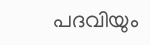പദവിയും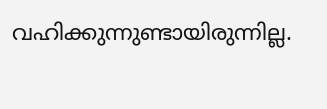വഹിക്കുന്നുണ്ടായിരുന്നില്ല.